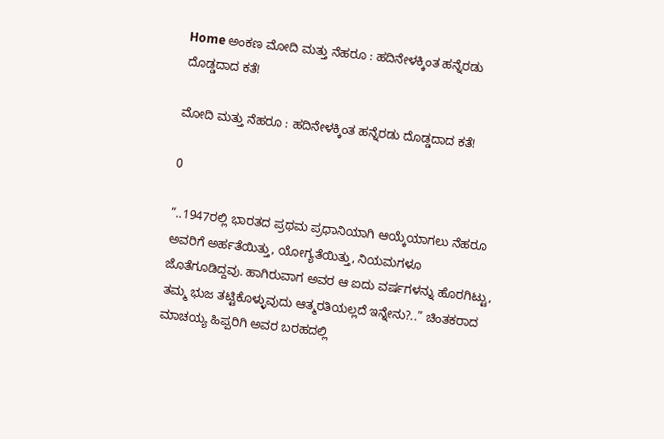Home ಅಂಕಣ ಮೋದಿ ಮತ್ತು ನೆಹರೂ : ಹದಿನೇಳಕ್ಕಿಂತ ಹನ್ನೆರಡು ದೊಡ್ಡದಾದ ಕತೆ!

ಮೋದಿ ಮತ್ತು ನೆಹರೂ : ಹದಿನೇಳಕ್ಕಿಂತ ಹನ್ನೆರಡು ದೊಡ್ಡದಾದ ಕತೆ!

0

“..1947ರಲ್ಲಿ ಭಾರತದ ಪ್ರಥಮ ಪ್ರಧಾನಿಯಾಗಿ ಆಯ್ಕೆಯಾಗಲು ನೆಹರೂ ಅವರಿಗೆ ಅರ್ಹತೆಯಿತ್ತು, ಯೋಗ್ಯತೆಯಿತ್ತು, ನಿಯಮಗಳೂ ಜೊತೆಗೂಡಿದ್ದವು. ಹಾಗಿರುವಾಗ ಅವರ ಆ ಐದು ವರ್ಷಗಳನ್ನು ಹೊರಗಿಟ್ಟು, ತಮ್ಮ ಭುಜ ತಟ್ಟಿಕೊಳ್ಳುವುದು ಆತ್ಮರತಿಯಲ್ಲದೆ ಇನ್ನೇನು?..” ಚಿಂತಕರಾದ ಮಾಚಯ್ಯ ಹಿಪ್ಪರಿಗಿ ಅವರ ಬರಹದಲ್ಲಿ‌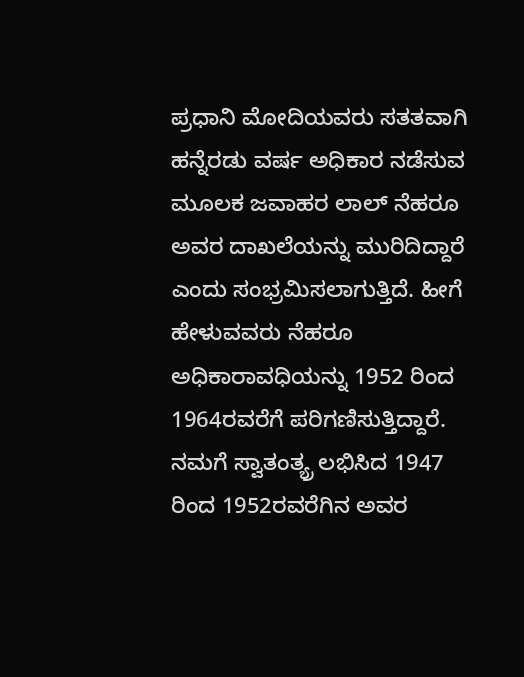ಪ್ರಧಾನಿ ಮೋದಿಯವರು ಸತತವಾಗಿ ಹನ್ನೆರಡು ವರ್ಷ ಅಧಿಕಾರ ನಡೆಸುವ ಮೂಲಕ ಜವಾಹರ ಲಾಲ್‌ ನೆಹರೂ ಅವರ ದಾಖಲೆಯನ್ನು ಮುರಿದಿದ್ದಾರೆ ಎಂದು ಸಂಭ್ರಮಿಸಲಾಗುತ್ತಿದೆ. ಹೀಗೆ ಹೇಳುವವರು ನೆಹರೂ ಅಧಿಕಾರಾವಧಿಯನ್ನು 1952 ರಿಂದ 1964ರವರೆಗೆ ಪರಿಗಣಿಸುತ್ತಿದ್ದಾರೆ. ನಮಗೆ ಸ್ವಾತಂತ್ಯ್ರ ಲಭಿಸಿದ 1947 ರಿಂದ 1952ರವರೆಗಿನ ಅವರ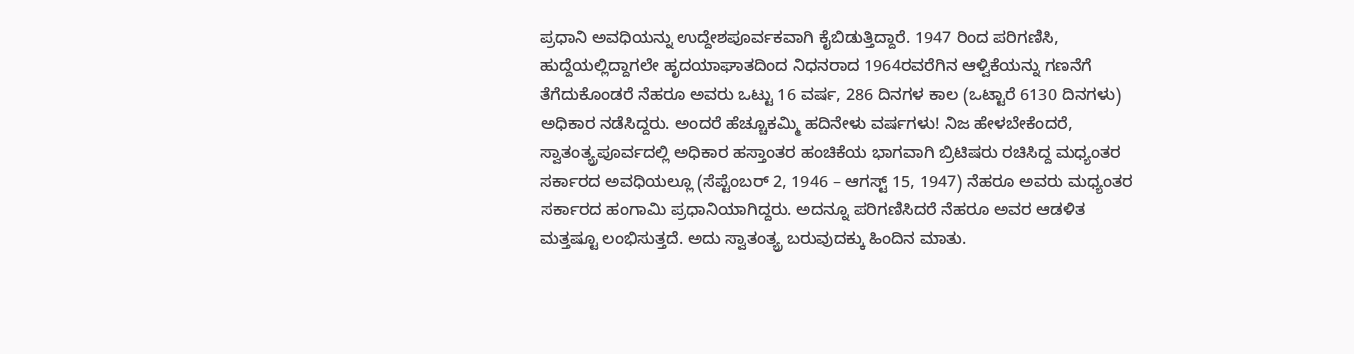ಪ್ರಧಾನಿ ಅವಧಿಯನ್ನು ಉದ್ದೇಶಪೂರ್ವಕವಾಗಿ ಕೈಬಿಡುತ್ತಿದ್ದಾರೆ. 1947 ರಿಂದ ಪರಿಗಣಿಸಿ, ಹುದ್ದೆಯಲ್ಲಿದ್ದಾಗಲೇ ಹೃದಯಾಘಾತದಿಂದ ನಿಧನರಾದ 1964ರವರೆಗಿನ ಆಳ್ವಿಕೆಯನ್ನು ಗಣನೆಗೆ ತೆಗೆದುಕೊಂಡರೆ ನೆಹರೂ ಅವರು ಒಟ್ಟು 16 ವರ್ಷ, 286 ದಿನಗಳ ಕಾಲ (ಒಟ್ಟಾರೆ 6130 ದಿನಗಳು) ಅಧಿಕಾರ ನಡೆಸಿದ್ದರು. ಅಂದರೆ ಹೆಚ್ಚೂಕಮ್ಮಿ ಹದಿನೇಳು ವರ್ಷಗಳು! ನಿಜ ಹೇಳಬೇಕೆಂದರೆ, ಸ್ವಾತಂತ್ಯ್ರಪೂರ್ವದಲ್ಲಿ ಅಧಿಕಾರ ಹಸ್ತಾಂತರ ಹಂಚಿಕೆಯ ಭಾಗವಾಗಿ ಬ್ರಿಟಿಷರು ರಚಿಸಿದ್ದ ಮಧ್ಯಂತರ ಸರ್ಕಾರದ ಅವಧಿಯಲ್ಲೂ (ಸೆಪ್ಟೆಂಬರ್ 2, 1946 – ಆಗಸ್ಟ್‌ 15, 1947) ನೆಹರೂ ಅವರು ಮಧ್ಯಂತರ ಸರ್ಕಾರದ ಹಂಗಾಮಿ ಪ್ರಧಾನಿಯಾಗಿದ್ದರು. ಅದನ್ನೂ ಪರಿಗಣಿಸಿದರೆ ನೆಹರೂ ಅವರ ಆಡಳಿತ ಮತ್ತಷ್ಟೂ ಲಂಭಿಸುತ್ತದೆ. ಅದು ಸ್ವಾತಂತ್ಯ್ರ ಬರುವುದಕ್ಕು ಹಿಂದಿನ ಮಾತು.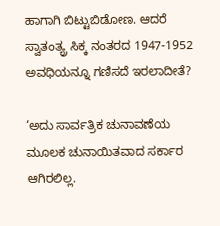ಹಾಗಾಗಿ ಬಿಟ್ಟುಬಿಡೋಣ. ಆದರೆ ಸ್ವಾತಂತ್ಯ್ರ ಸಿಕ್ಕ ನಂತರದ 1947-1952 ಅವಧಿಯನ್ನೂ ಗಣಿಸದೆ ಇರಲಾದೀತೆ?

‘ಅದು ಸಾರ್ವತ್ರಿಕ ಚುನಾವಣೆಯ ಮೂಲಕ ಚುನಾಯಿತವಾದ ಸರ್ಕಾರ ಆಗಿರಲಿಲ್ಲ.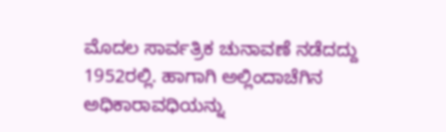ಮೊದಲ ಸಾರ್ವತ್ರಿಕ ಚುನಾವಣೆ ನಡೆದದ್ದು 1952ರಲ್ಲಿ. ಹಾಗಾಗಿ ಅಲ್ಲಿಂದಾಚೆಗಿನ ಅಧಿಕಾರಾವಧಿಯನ್ನು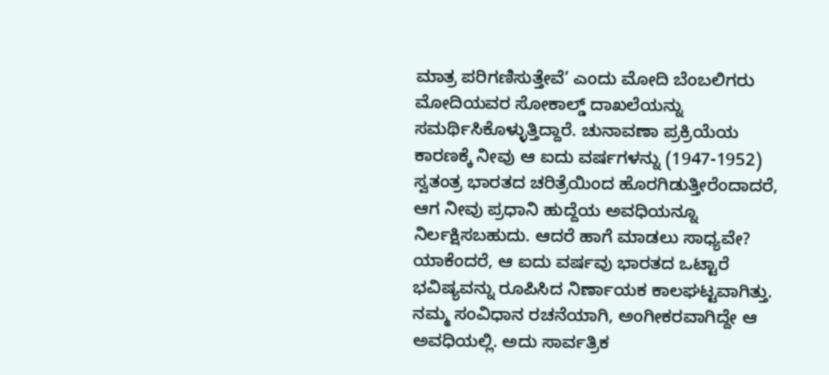ಮಾತ್ರ ಪರಿಗಣಿಸುತ್ತೇವೆ’ ಎಂದು ಮೋದಿ ಬೆಂಬಲಿಗರು ಮೋದಿಯವರ ಸೋಕಾಲ್ಡ್‌ ದಾಖಲೆಯನ್ನು ಸಮರ್ಥಿಸಿಕೊಳ್ಳುತ್ತಿದ್ದಾರೆ. ಚುನಾವಣಾ ಪ್ರಕ್ರಿಯೆಯ ಕಾರಣಕ್ಕೆ ನೀವು ಆ ಐದು ವರ್ಷಗಳನ್ನು (1947-1952) ಸ್ವತಂತ್ರ ಭಾರತದ ಚರಿತ್ರೆಯಿಂದ ಹೊರಗಿಡುತ್ತೀರೆಂದಾದರೆ, ಆಗ ನೀವು ಪ್ರಧಾನಿ ಹುದ್ದೆಯ ಅವಧಿಯನ್ನೂ ನಿರ್ಲಕ್ಷಿಸಬಹುದು. ಆದರೆ ಹಾಗೆ ಮಾಡಲು ಸಾಧ್ಯವೇ? ಯಾಕೆಂದರೆ, ಆ ಐದು ವರ್ಷವು ಭಾರತದ ಒಟ್ಟಾರೆ ಭವಿಷ್ಯವನ್ನು ರೂಪಿಸಿದ ನಿರ್ಣಾಯಕ ಕಾಲಘಟ್ಟವಾಗಿತ್ತು. ನಮ್ಮ ಸಂವಿಧಾನ ರಚನೆಯಾಗಿ, ಅಂಗೀಕರವಾಗಿದ್ದೇ ಆ ಅವಧಿಯಲ್ಲಿ. ಅದು ಸಾರ್ವತ್ರಿಕ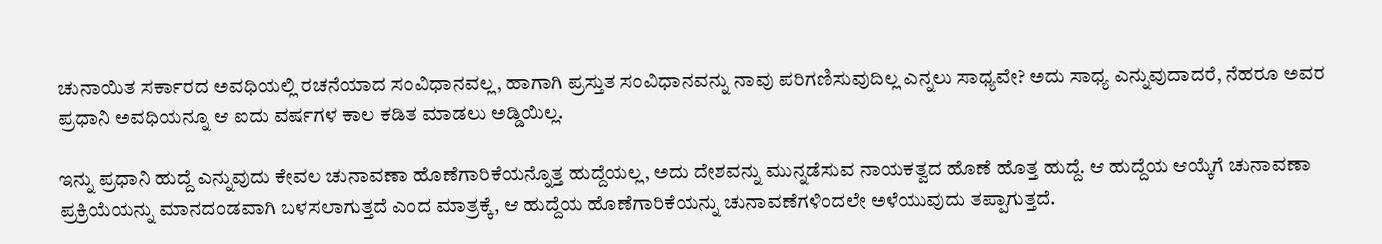ಚುನಾಯಿತ ಸರ್ಕಾರದ ಅವಧಿಯಲ್ಲಿ ರಚನೆಯಾದ ಸಂವಿಧಾನವಲ್ಲ, ಹಾಗಾಗಿ ಪ್ರಸ್ತುತ ಸಂವಿಧಾನವನ್ನು ನಾವು ಪರಿಗಣಿಸುವುದಿಲ್ಲ ಎನ್ನಲು ಸಾಧ್ಯವೇ? ಅದು ಸಾಧ್ಯ ಎನ್ನುವುದಾದರೆ, ನೆಹರೂ ಅವರ ಪ್ರಧಾನಿ ಅವಧಿಯನ್ನೂ ಆ ಐದು ವರ್ಷಗಳ ಕಾಲ ಕಡಿತ ಮಾಡಲು ಅಡ್ಡಿಯಿಲ್ಲ.

ಇನ್ನು ಪ್ರಧಾನಿ ಹುದ್ದೆ ಎನ್ನುವುದು ಕೇವಲ ಚುನಾವಣಾ ಹೊಣೆಗಾರಿಕೆಯನ್ನೊತ್ತ ಹುದ್ದೆಯಲ್ಲ, ಅದು ದೇಶವನ್ನು ಮುನ್ನಡೆಸುವ ನಾಯಕತ್ವದ ಹೊಣೆ ಹೊತ್ತ ಹುದ್ದೆ. ಆ ಹುದ್ದೆಯ ಆಯ್ಕೆಗೆ ಚುನಾವಣಾ ಪ್ರಕ್ರಿಯೆಯನ್ನು ಮಾನದಂಡವಾಗಿ ಬಳಸಲಾಗುತ್ತದೆ ಎಂದ ಮಾತ್ರಕ್ಕೆ, ಆ ಹುದ್ದೆಯ ಹೊಣೆಗಾರಿಕೆಯನ್ನು ಚುನಾವಣೆಗಳಿಂದಲೇ ಅಳೆಯುವುದು ತಪ್ಪಾಗುತ್ತದೆ.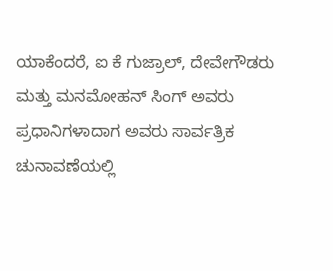ಯಾಕೆಂದರೆ, ಐ ಕೆ ಗುಜ್ರಾಲ್‌, ದೇವೇಗೌಡರು ಮತ್ತು ಮನಮೋಹನ್‌ ಸಿಂಗ್‌ ಅವರು ಪ್ರಧಾನಿಗಳಾದಾಗ ಅವರು ಸಾರ್ವತ್ರಿಕ ಚುನಾವಣೆಯಲ್ಲಿ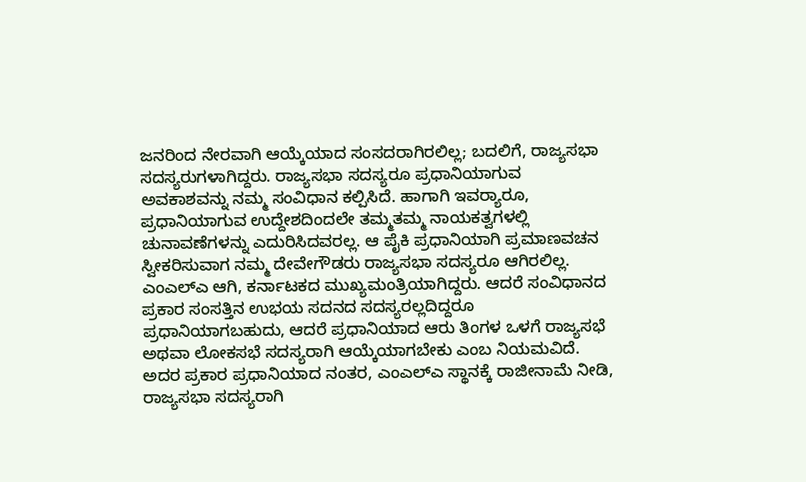ಜನರಿಂದ ನೇರವಾಗಿ ಆಯ್ಕೆಯಾದ ಸಂಸದರಾಗಿರಲಿಲ್ಲ; ಬದಲಿಗೆ, ರಾಜ್ಯಸಭಾ ಸದಸ್ಯರುಗಳಾಗಿದ್ದರು. ರಾಜ್ಯಸಭಾ ಸದಸ್ಯರೂ ಪ್ರಧಾನಿಯಾಗುವ ಅವಕಾಶವನ್ನು ನಮ್ಮ ಸಂವಿಧಾನ ಕಲ್ಪಿಸಿದೆ. ಹಾಗಾಗಿ ಇವರ್‍ಯಾರೂ, ಪ್ರಧಾನಿಯಾಗುವ ಉದ್ದೇಶದಿಂದಲೇ ತಮ್ಮತಮ್ಮ ನಾಯಕತ್ವಗಳಲ್ಲಿ ಚುನಾವಣೆಗಳನ್ನು ಎದುರಿಸಿದವರಲ್ಲ. ಆ ಪೈಕಿ ಪ್ರಧಾನಿಯಾಗಿ ಪ್ರಮಾಣವಚನ ಸ್ವೀಕರಿಸುವಾಗ ನಮ್ಮ ದೇವೇಗೌಡರು ರಾಜ್ಯಸಭಾ ಸದಸ್ಯರೂ ಆಗಿರಲಿಲ್ಲ. ಎಂಎಲ್‌ಎ ಆಗಿ, ಕರ್ನಾಟಕದ ಮುಖ್ಯಮಂತ್ರಿಯಾಗಿದ್ದರು. ಆದರೆ ಸಂವಿಧಾನದ ಪ್ರಕಾರ ಸಂಸತ್ತಿನ ಉಭಯ ಸದನದ ಸದಸ್ಯರಲ್ಲದಿದ್ದರೂ ಪ್ರಧಾನಿಯಾಗಬಹುದು, ಆದರೆ ಪ್ರಧಾನಿಯಾದ ಆರು ತಿಂಗಳ ಒಳಗೆ ರಾಜ್ಯಸಭೆ ಅಥವಾ ಲೋಕಸಭೆ ಸದಸ್ಯರಾಗಿ ಆಯ್ಕೆಯಾಗಬೇಕು ಎಂಬ ನಿಯಮವಿದೆ. ಅದರ ಪ್ರಕಾರ ಪ್ರಧಾನಿಯಾದ ನಂತರ, ಎಂಎಲ್‌ಎ ಸ್ಥಾನಕ್ಕೆ ರಾಜೀನಾಮೆ ನೀಡಿ, ರಾಜ್ಯಸಭಾ ಸದಸ್ಯರಾಗಿ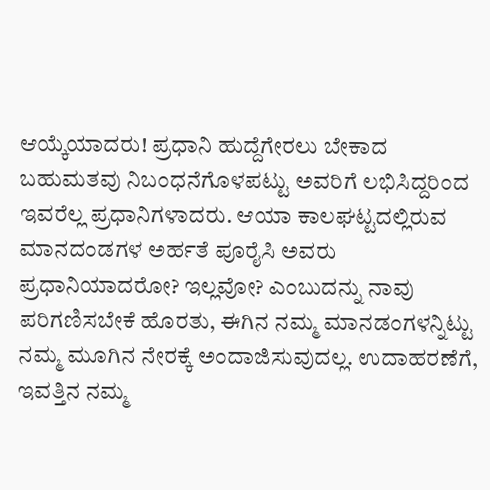ಆಯ್ಕೆಯಾದರು! ಪ್ರಧಾನಿ ಹುದ್ದೆಗೇರಲು ಬೇಕಾದ ಬಹುಮತವು ನಿಬಂಧನೆಗೊಳಪಟ್ಟು ಅವರಿಗೆ ಲಭಿಸಿದ್ದರಿಂದ ಇವರೆಲ್ಲ ಪ್ರಧಾನಿಗಳಾದರು. ಆಯಾ ಕಾಲಘಟ್ಟದಲ್ಲಿರುವ ಮಾನದಂಡಗಳ ಅರ್ಹತೆ ಪೂರೈಸಿ ಅವರು ಪ್ರಧಾನಿಯಾದರೋ? ಇಲ್ಲವೋ? ಎಂಬುದನ್ನು ನಾವು ಪರಿಗಣಿಸಬೇಕೆ ಹೊರತು, ಈಗಿನ ನಮ್ಮ ಮಾನಡಂಗಳನ್ನಿಟ್ಟು ನಮ್ಮ ಮೂಗಿನ ನೇರಕ್ಕೆ ಅಂದಾಜಿಸುವುದಲ್ಲ. ಉದಾಹರಣೆಗೆ, ಇವತ್ತಿನ ನಮ್ಮ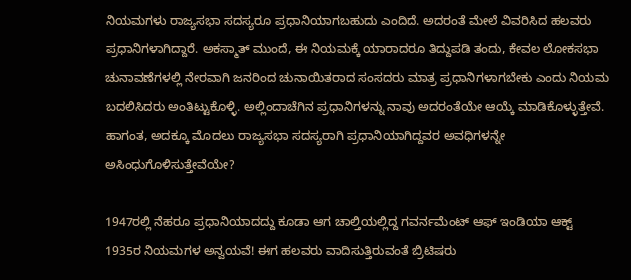ನಿಯಮಗಳು ರಾಜ್ಯಸಭಾ ಸದಸ್ಯರೂ ಪ್ರಧಾನಿಯಾಗಬಹುದು ಎಂದಿದೆ. ಅದರಂತೆ ಮೇಲೆ ವಿವರಿಸಿದ ಹಲವರು ಪ್ರಧಾನಿಗಳಾಗಿದ್ದಾರೆ. ಅಕಸ್ಮಾತ್ ಮುಂದೆ, ಈ ನಿಯಮಕ್ಕೆ ಯಾರಾದರೂ ತಿದ್ದುಪಡಿ ತಂದು, ಕೇವಲ ಲೋಕಸಭಾ ಚುನಾವಣೆಗಳಲ್ಲಿ ನೇರವಾಗಿ ಜನರಿಂದ ಚುನಾಯಿತರಾದ ಸಂಸದರು ಮಾತ್ರ ಪ್ರಧಾನಿಗಳಾಗಬೇಕು ಎಂದು ನಿಯಮ ಬದಲಿಸಿದರು ಅಂತಿಟ್ಟುಕೊಳ್ಳಿ. ಅಲ್ಲಿಂದಾಚೆಗಿನ ಪ್ರಧಾನಿಗಳನ್ನು ನಾವು ಅದರಂತೆಯೇ ಆಯ್ಕೆ ಮಾಡಿಕೊಳ್ಳುತ್ತೇವೆ. ಹಾಗಂತ, ಅದಕ್ಕೂ ಮೊದಲು ರಾಜ್ಯಸಭಾ ಸದಸ್ಯರಾಗಿ ಪ್ರಧಾನಿಯಾಗಿದ್ದವರ ಅವಧಿಗಳನ್ನೇ ಅಸಿಂಧುಗೊಳಿಸುತ್ತೇವೆಯೇ?

1947ರಲ್ಲಿ ನೆಹರೂ ಪ್ರಧಾನಿಯಾದದ್ದು ಕೂಡಾ ಆಗ ಚಾಲ್ತಿಯಲ್ಲಿದ್ದ ಗವರ್ನಮೆಂಟ್ ಆಫ್‌ ಇಂಡಿಯಾ ಆಕ್ಟ್‌ 1935ರ ನಿಯಮಗಳ ಅನ್ವಯವೆ! ಈಗ ಹಲವರು ವಾದಿಸುತ್ತಿರುವಂತೆ ಬ್ರಿಟಿಷರು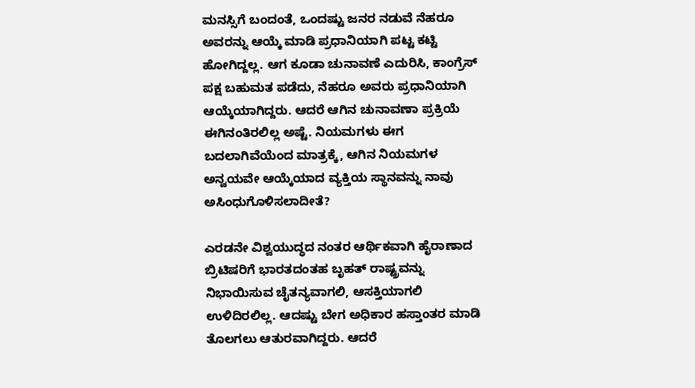ಮನಸ್ಸಿಗೆ ಬಂದಂತೆ, ಒಂದಷ್ಟು ಜನರ ನಡುವೆ ನೆಹರೂ ಅವರನ್ನು ಆಯ್ಕೆ ಮಾಡಿ ಪ್ರಧಾನಿಯಾಗಿ ಪಟ್ಟ ಕಟ್ಟಿ ಹೋಗಿದ್ದಲ್ಲ. ಆಗ ಕೂಡಾ ಚುನಾವಣೆ ಎದುರಿಸಿ, ಕಾಂಗ್ರೆಸ್‌ ಪಕ್ಷ ಬಹುಮತ ಪಡೆದು, ನೆಹರೂ ಅವರು ಪ್ರಧಾನಿಯಾಗಿ ಆಯ್ಕೆಯಾಗಿದ್ದರು. ಆದರೆ ಆಗಿನ ಚುನಾವಣಾ ಪ್ರಕ್ರಿಯೆ ಈಗಿನಂತಿರಲಿಲ್ಲ ಅಷ್ಟೆ. ನಿಯಮಗಳು ಈಗ ಬದಲಾಗಿವೆಯೆಂದ ಮಾತ್ರಕ್ಕೆ, ಆಗಿನ ನಿಯಮಗಳ ಅನ್ವಯವೇ ಆಯ್ಕೆಯಾದ ವ್ಯಕ್ತಿಯ ಸ್ಥಾನವನ್ನು ನಾವು ಅಸಿಂಧುಗೊಳಿಸಲಾದೀತೆ?

ಎರಡನೇ ವಿಶ್ವಯುದ್ಧದ ನಂತರ ಆರ್ಥಿಕವಾಗಿ ಹೈರಾಣಾದ ಬ್ರಿಟಿಷರಿಗೆ ಭಾರತದಂತಹ ಬೃಹತ್‌ ರಾಷ್ಟ್ರವನ್ನು ನಿಭಾಯಿಸುವ ಚೈತನ್ಯವಾಗಲಿ, ಆಸಕ್ತಿಯಾಗಲಿ ಉಳಿದಿರಲಿಲ್ಲ. ಆದಷ್ಟು ಬೇಗ ಅಧಿಕಾರ ಹಸ್ತಾಂತರ ಮಾಡಿ ತೊಲಗಲು ಆತುರವಾಗಿದ್ದರು. ಆದರೆ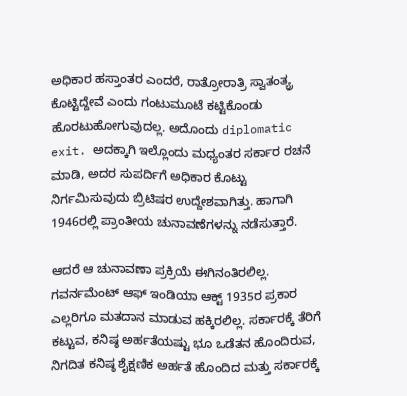ಅಧಿಕಾರ ಹಸ್ತಾಂತರ ಎಂದರೆ, ರಾತ್ರೋರಾತ್ರಿ ಸ್ವಾತಂತ್ಯ್ರ ಕೊಟ್ಟಿದ್ದೇವೆ ಎಂದು ಗಂಟುಮೂಟೆ ಕಟ್ಟಿಕೊಂಡು ಹೊರಟುಹೋಗುವುದಲ್ಲ. ಅದೊಂದು diplomatic exit. ಅದಕ್ಕಾಗಿ ಇಲ್ಲೊಂದು ಮಧ್ಯಂತರ ಸರ್ಕಾರ ರಚನೆ ಮಾಡಿ, ಅದರ ಸುಪರ್ದಿಗೆ ಅಧಿಕಾರ ಕೊಟ್ಟು ನಿರ್ಗಮಿಸುವುದು ಬ್ರಿಟಿಷರ ಉದ್ದೇಶವಾಗಿತ್ತು. ಹಾಗಾಗಿ 1946ರಲ್ಲಿ ಪ್ರಾಂತೀಯ ಚುನಾವಣೆಗಳನ್ನು ನಡೆಸುತ್ತಾರೆ.

ಆದರೆ ಆ ಚುನಾವಣಾ ಪ್ರಕ್ರಿಯೆ ಈಗಿನಂತಿರಲಿಲ್ಲ. ಗವರ್ನಮೆಂಟ್ ಆಫ್‌ ಇಂಡಿಯಾ ಆಕ್ಟ್‌ 1935ರ ಪ್ರಕಾರ ಎಲ್ಲರಿಗೂ ಮತದಾನ ಮಾಡುವ ಹಕ್ಕಿರಲಿಲ್ಲ. ಸರ್ಕಾರಕ್ಕೆ ತೆರಿಗೆ ಕಟ್ಟುವ, ಕನಿಷ್ಠ ಅರ್ಹತೆಯಷ್ಟು ಭೂ ಒಡೆತನ ಹೊಂದಿರುವ, ನಿಗದಿತ ಕನಿಷ್ಠ ಶೈಕ್ಷಣಿಕ ಅರ್ಹತೆ ಹೊಂದಿದ ಮತ್ತು ಸರ್ಕಾರಕ್ಕೆ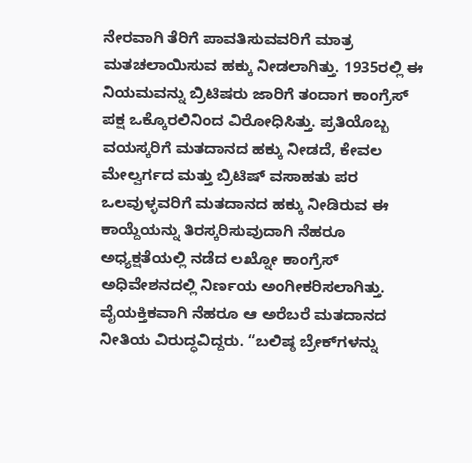ನೇರವಾಗಿ ತೆರಿಗೆ ಪಾವತಿಸುವವರಿಗೆ ಮಾತ್ರ ಮತಚಲಾಯಿಸುವ ಹಕ್ಕು ನೀಡಲಾಗಿತ್ತು. 1935ರಲ್ಲಿ ಈ ನಿಯಮವನ್ನು ಬ್ರಿಟಿಷರು ಜಾರಿಗೆ ತಂದಾಗ ಕಾಂಗ್ರೆಸ್‌ ಪಕ್ಷ ಒಕ್ಕೊರಲಿನಿಂದ ವಿರೋಧಿಸಿತ್ತು. ಪ್ರತಿಯೊಬ್ಬ ವಯಸ್ಕರಿಗೆ ಮತದಾನದ ಹಕ್ಕು ನೀಡದೆ, ಕೇವಲ ಮೇಲ್ವರ್ಗದ ಮತ್ತು ಬ್ರಿಟಿಷ್‌ ವಸಾಹತು ಪರ ಒಲವುಳ್ಳವರಿಗೆ ಮತದಾನದ ಹಕ್ಕು ನೀಡಿರುವ ಈ ಕಾಯ್ದೆಯನ್ನು ತಿರಸ್ಕರಿಸುವುದಾಗಿ ನೆಹರೂ ಅಧ್ಯಕ್ಷತೆಯಲ್ಲಿ ನಡೆದ ಲಖ್ನೋ ಕಾಂಗ್ರೆಸ್‌ ಅಧಿವೇಶನದಲ್ಲಿ ನಿರ್ಣಯ ಅಂಗೀಕರಿಸಲಾಗಿತ್ತು. ವೈಯಕ್ತಿಕವಾಗಿ ನೆಹರೂ ಆ ಅರೆಬರೆ ಮತದಾನದ ನೀತಿಯ ವಿರುದ್ಧವಿದ್ದರು. “ಬಲಿಷ್ಠ ಬ್ರೇಕ್‌ಗಳನ್ನು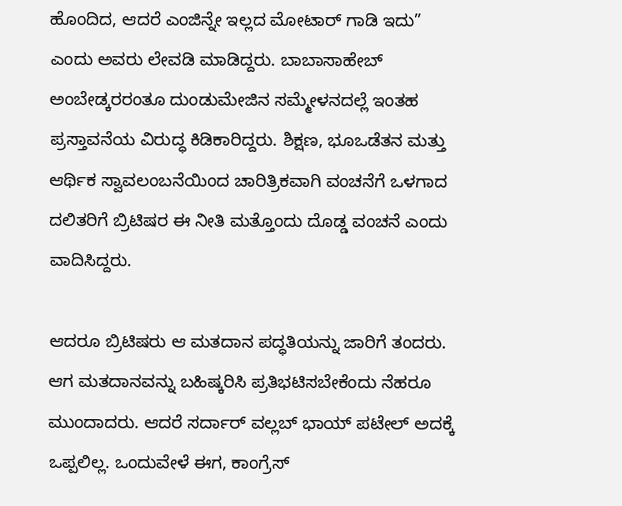ಹೊಂದಿದ, ಆದರೆ ಎಂಜಿನ್ನೇ ಇಲ್ಲದ ಮೋಟಾರ್‍‌ ಗಾಡಿ ಇದು” ಎಂದು ಅವರು ಲೇವಡಿ ಮಾಡಿದ್ದರು. ಬಾಬಾಸಾಹೇಬ್‌ ಅಂಬೇಡ್ಕರರಂತೂ ದುಂಡುಮೇಜಿನ ಸಮ್ಮೇಳನದಲ್ಲೆ ಇಂತಹ ಪ್ರಸ್ತಾವನೆಯ ವಿರುದ್ಧ ಕಿಡಿಕಾರಿದ್ದರು. ಶಿಕ್ಷಣ, ಭೂಒಡೆತನ ಮತ್ತು ಆರ್ಥಿಕ ಸ್ವಾವಲಂಬನೆಯಿಂದ ಚಾರಿತ್ರಿಕವಾಗಿ ವಂಚನೆಗೆ ಒಳಗಾದ ದಲಿತರಿಗೆ ಬ್ರಿಟಿಷರ ಈ ನೀತಿ ಮತ್ತೊಂದು ದೊಡ್ಡ ವಂಚನೆ ಎಂದು ವಾದಿಸಿದ್ದರು.

ಆದರೂ ಬ್ರಿಟಿಷರು ಆ ಮತದಾನ ಪದ್ಧತಿಯನ್ನು ಜಾರಿಗೆ ತಂದರು. ಆಗ ಮತದಾನವನ್ನು ಬಹಿಷ್ಕರಿಸಿ ಪ್ರತಿಭಟಿಸಬೇಕೆಂದು ನೆಹರೂ ಮುಂದಾದರು. ಆದರೆ ಸರ್ದಾರ್‍‌ ವಲ್ಲಬ್‌ ಭಾಯ್‌ ಪಟೇಲ್‌ ಅದಕ್ಕೆ ಒಪ್ಪಲಿಲ್ಲ. ಒಂದುವೇಳೆ ಈಗ, ಕಾಂಗ್ರೆಸ್‌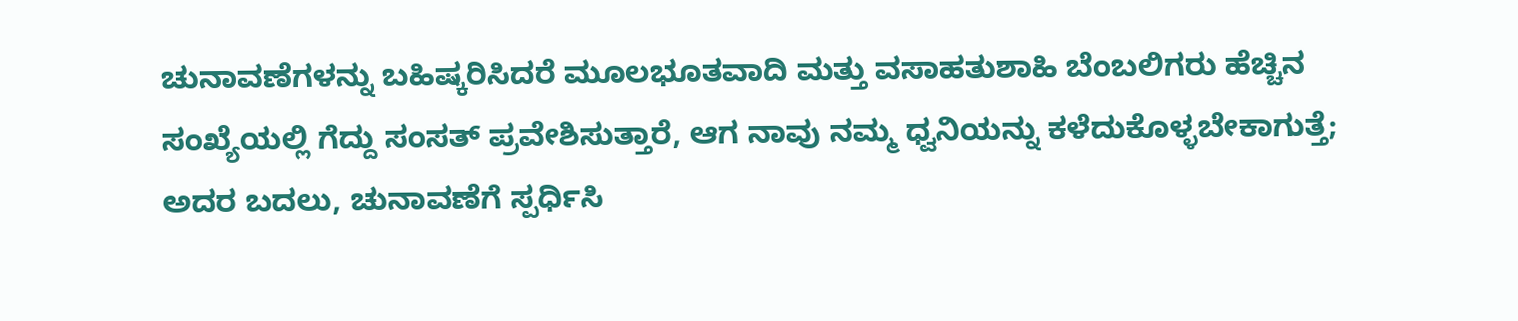ಚುನಾವಣೆಗಳನ್ನು ಬಹಿಷ್ಕರಿಸಿದರೆ ಮೂಲಭೂತವಾದಿ ಮತ್ತು ವಸಾಹತುಶಾಹಿ ಬೆಂಬಲಿಗರು ಹೆಚ್ಚಿನ ಸಂಖ್ಯೆಯಲ್ಲಿ ಗೆದ್ದು ಸಂಸತ್‌ ಪ್ರವೇಶಿಸುತ್ತಾರೆ, ಆಗ ನಾವು ನಮ್ಮ ಧ್ವನಿಯನ್ನು ಕಳೆದುಕೊಳ್ಳಬೇಕಾಗುತ್ತೆ; ಅದರ ಬದಲು, ಚುನಾವಣೆಗೆ ಸ್ಪರ್ಧಿಸಿ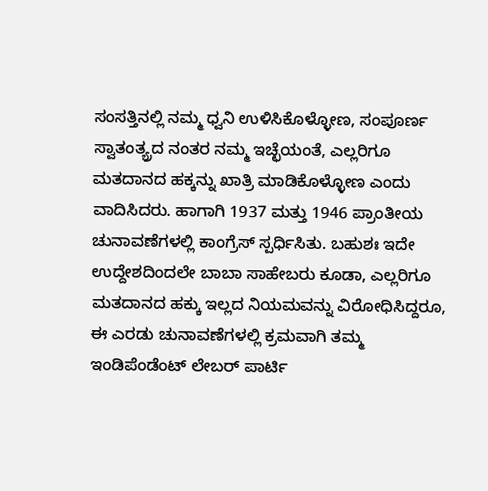ಸಂಸತ್ತಿನಲ್ಲಿ ನಮ್ಮ ಧ್ವನಿ ಉಳಿಸಿಕೊಳ್ಳೋಣ, ಸಂಪೂರ್ಣ ಸ್ವಾತಂತ್ಯ್ರದ ನಂತರ ನಮ್ಮ ಇಚ್ಛೆಯಂತೆ, ಎಲ್ಲರಿಗೂ ಮತದಾನದ ಹಕ್ಕನ್ನು ಖಾತ್ರಿ ಮಾಡಿಕೊಳ್ಳೋಣ ಎಂದು ವಾದಿಸಿದರು. ಹಾಗಾಗಿ 1937 ಮತ್ತು 1946 ಪ್ರಾಂತೀಯ ಚುನಾವಣೆಗಳಲ್ಲಿ ಕಾಂಗ್ರೆಸ್‌ ಸ್ಪರ್ಧಿಸಿತು. ಬಹುಶಃ ಇದೇ ಉದ್ದೇಶದಿಂದಲೇ ಬಾಬಾ ಸಾಹೇಬರು ಕೂಡಾ, ಎಲ್ಲರಿಗೂ ಮತದಾನದ ಹಕ್ಕು ಇಲ್ಲದ ನಿಯಮವನ್ನು ವಿರೋಧಿಸಿದ್ದರೂ, ಈ ಎರಡು ಚುನಾವಣೆಗಳಲ್ಲಿ ಕ್ರಮವಾಗಿ ತಮ್ಮ ಇಂಡಿಪೆಂಡೆಂಟ್ ಲೇಬರ್ ಪಾರ್ಟಿ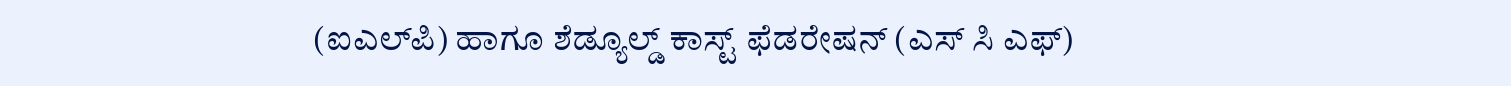(ಐಎಲ್‌ಪಿ) ಹಾಗೂ ಶೆಡ್ಯೂಲ್ಡ್ ಕಾಸ್ಟ್‌ ಫೆಡರೇಷನ್‌ (ಎಸ್‌ ಸಿ ಎಫ್‌)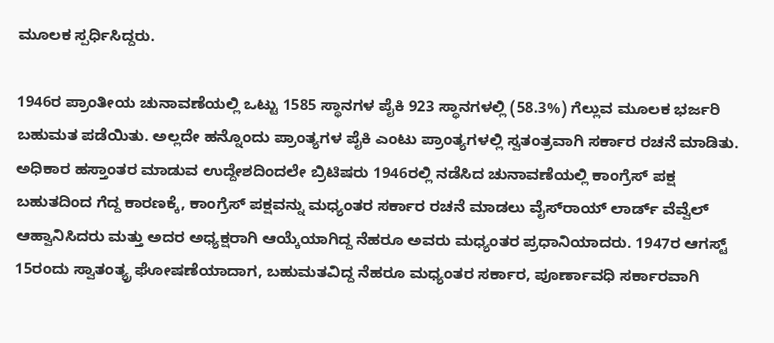ಮೂಲಕ ಸ್ಪರ್ಧಿಸಿದ್ದರು.

1946ರ ಪ್ರಾಂತೀಯ ಚುನಾವಣೆಯಲ್ಲಿ ಒಟ್ಟು 1585 ಸ್ಥಾನಗಳ ಪೈಕಿ 923 ಸ್ಥಾನಗಳಲ್ಲಿ (58.3%) ಗೆಲ್ಲುವ ಮೂಲಕ ಭರ್ಜರಿ ಬಹುಮತ ಪಡೆಯಿತು. ಅಲ್ಲದೇ ಹನ್ನೊಂದು ಪ್ರಾಂತ್ಯಗಳ ಪೈಕಿ ಎಂಟು ಪ್ರಾಂತ್ಯಗಳಲ್ಲಿ ಸ್ವತಂತ್ರವಾಗಿ ಸರ್ಕಾರ ರಚನೆ ಮಾಡಿತು. ಅಧಿಕಾರ ಹಸ್ತಾಂತರ ಮಾಡುವ ಉದ್ದೇಶದಿಂದಲೇ ಬ್ರಿಟಿಷರು 1946ರಲ್ಲಿ ನಡೆಸಿದ ಚುನಾವಣೆಯಲ್ಲಿ ಕಾಂಗ್ರೆಸ್‌ ಪಕ್ಷ ಬಹುತದಿಂದ ಗೆದ್ದ ಕಾರಣಕ್ಕೆ, ಕಾಂಗ್ರೆಸ್‌ ಪಕ್ಷವನ್ನು ಮಧ್ಯಂತರ ಸರ್ಕಾರ ರಚನೆ ಮಾಡಲು ವೈಸ್‌ರಾಯ್‌ ಲಾರ್ಡ್‌ ವೆವ್ವೆಲ್ ಆಹ್ವಾನಿಸಿದರು ಮತ್ತು ಅದರ ಅಧ್ಯಕ್ಷರಾಗಿ ಆಯ್ಕೆಯಾಗಿದ್ದ ನೆಹರೂ ಅವರು ಮಧ್ಯಂತರ ಪ್ರಧಾನಿಯಾದರು. 1947ರ ಆಗಸ್ಟ್‌ 15ರಂದು ಸ್ವಾತಂತ್ಯ್ರ ಘೋಷಣೆಯಾದಾಗ, ಬಹುಮತವಿದ್ದ ನೆಹರೂ ಮಧ್ಯಂತರ ಸರ್ಕಾರ, ಪೂರ್ಣಾವಧಿ ಸರ್ಕಾರವಾಗಿ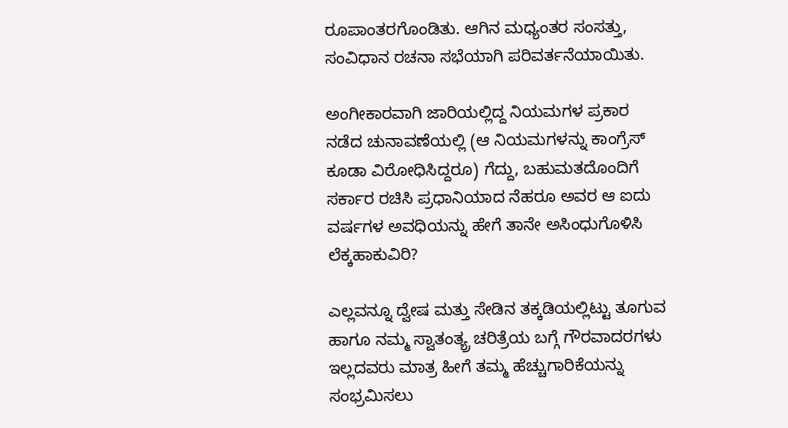ರೂಪಾಂತರಗೊಂಡಿತು. ಆಗಿನ ಮಧ್ಯಂತರ ಸಂಸತ್ತು, ಸಂವಿಧಾನ ರಚನಾ ಸಭೆಯಾಗಿ ಪರಿವರ್ತನೆಯಾಯಿತು.

ಅಂಗೀಕಾರವಾಗಿ ಜಾರಿಯಲ್ಲಿದ್ದ ನಿಯಮಗಳ ಪ್ರಕಾರ ನಡೆದ ಚುನಾವಣೆಯಲ್ಲಿ (ಆ ನಿಯಮಗಳನ್ನು ಕಾಂಗ್ರೆಸ್‌ ಕೂಡಾ ವಿರೋಧಿಸಿದ್ದರೂ) ಗೆದ್ದು, ಬಹುಮತದೊಂದಿಗೆ ಸರ್ಕಾರ ರಚಿಸಿ ಪ್ರಧಾನಿಯಾದ ನೆಹರೂ ಅವರ ಆ ಐದು ವರ್ಷಗಳ ಅವಧಿಯನ್ನು ಹೇಗೆ ತಾನೇ ಅಸಿಂಧುಗೊಳಿಸಿ ಲೆಕ್ಕಹಾಕುವಿರಿ?

ಎಲ್ಲವನ್ನೂ ದ್ವೇಷ ಮತ್ತು ಸೇಡಿನ ತಕ್ಕಡಿಯಲ್ಲಿಟ್ಟು ತೂಗುವ ಹಾಗೂ ನಮ್ಮ ಸ್ವಾತಂತ್ಯ್ರ ಚರಿತ್ರೆಯ ಬಗ್ಗೆ ಗೌರವಾದರಗಳು ಇಲ್ಲದವರು ಮಾತ್ರ ಹೀಗೆ ತಮ್ಮ ಹೆಚ್ಚುಗಾರಿಕೆಯನ್ನು ಸಂಭ್ರಮಿಸಲು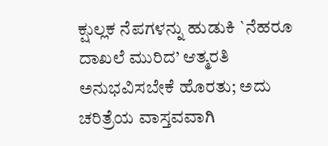ಕ್ಷುಲ್ಲಕ ನೆಪಗಳನ್ನು ಹುಡುಕಿ `ನೆಹರೂ ದಾಖಲೆ ಮುರಿದ’ ಆತ್ಮರತಿ ಅನುಭವಿಸಬೇಕೆ ಹೊರತು; ಅದು ಚರಿತ್ರೆಯ ವಾಸ್ತವವಾಗಿ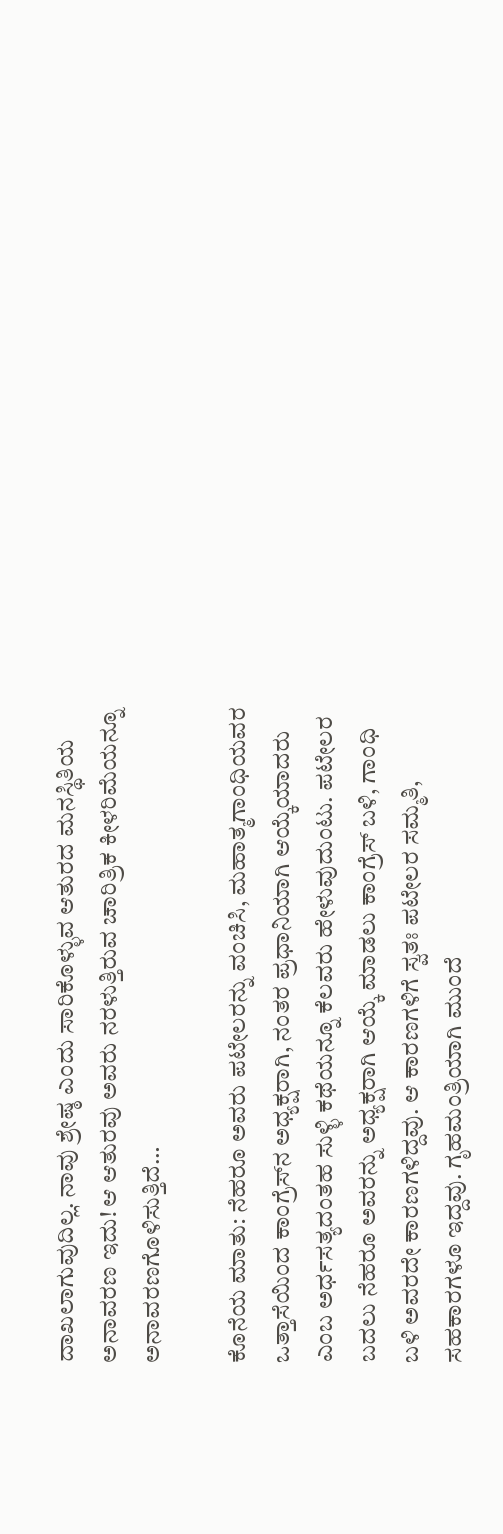ದಾಖಲಾಗುವುದಿಲ್ಲ. ನಾವು ಶ್ರೇಷ್ಠ ಎಂದು ಸಾರಿಕೊಳ್ಳುವ ಆತುರದ ಮನಸ್ಥಿತಿಯ ಅನಾವರಣ ಇದು! ಆ ಆತುರವು ಅವರು ನರಳುತ್ತಿರುವ ಚಾರಿತ್ರಿಕ ಕೀಳರಿಮೆಯನ್ನೂ ಅನಾವರಣಗೊಳಿಸುತ್ತಿದೆ…

ಕೊನೆಯ ಮಾತು: ನೆಹರೂ ಅವರು ಪಟೇಲರನ್ನು ವಂಚಿಸಿ, ಮಹಾತ್ಮಗಾಂಧಿಯವರ ಒತ್ತಾಸೆಯಿಂದ ಕಾಂಗ್ರೆಸ್‌ನ ಅಧ್ಯಕ್ಷರಾಗಿ, ನಂತರ ಪ್ರಧಾನಿಯಾಗಿ ಆಯ್ಕೆಯಾದರು ಎಂಬ ಅರ್ಧಸತ್ಯದಂತಹ ಸುಳ್ಳಿ ಕಥೆಯನ್ನೂ ಕೆಲವರು ಹೇಳುವುದುಂಟು. ಪಟೇಲರ ಬದಲು ನೆಹರೂ ಅವರನ್ನು ಅಧ್ಯಕ್ಷರಾಗಿ ಆಯ್ಕೆ ಮಾಡಲು ಕಾಂಗ್ರೆಸ್‌ ಬಳಿ, ಗಾಂಧಿ ಬಳಿ ಅವರದೇ ಕಾರಣಗಳಿದ್ದವು. ಆ ಕಾರಣಗಳಿಗೆ ಸ್ವತಃ ಪಟೇಲರ ಸಮ್ಮತಿ, ಸಹಕಾರಗಳೂ ಇದ್ದವು. ಗೃಹಮಂತ್ರಿಯಾಗಿ ಮುಂದೆ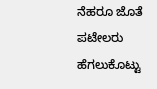ನೆಹರೂ ಜೊತೆ ಪಟೇಲರು ಹೆಗಲುಕೊಟ್ಟು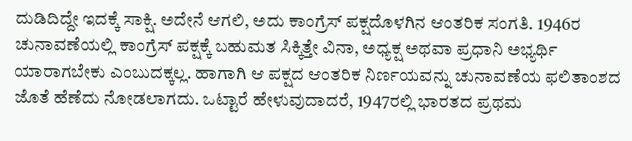ದುಡಿದಿದ್ದೇ ಇದಕ್ಕೆ ಸಾಕ್ಷಿ. ಅದೇನೆ ಆಗಲಿ, ಅದು ಕಾಂಗ್ರೆಸ್‌ ಪಕ್ಷದೊಳಗಿನ ಆಂತರಿಕ ಸಂಗತಿ. 1946ರ ಚುನಾವಣೆಯಲ್ಲಿ ಕಾಂಗ್ರೆಸ್‌ ಪಕ್ಷಕ್ಕೆ ಬಹುಮತ ಸಿಕ್ಕಿತ್ತೇ ವಿನಾ, ಅಧ್ಯಕ್ಷ ಅಥವಾ ಪ್ರಧಾನಿ ಅಭ್ಯರ್ಥಿ ಯಾರಾಗಬೇಕು ಎಂಬುದಕ್ಕಲ್ಲ. ಹಾಗಾಗಿ ಆ ಪಕ್ಷದ ಆಂತರಿಕ ನಿರ್ಣಯವನ್ನು ಚುನಾವಣೆಯ ಫಲಿತಾಂಶದ ಜೊತೆ ಹೆಣೆದು ನೋಡಲಾಗದು. ಒಟ್ಟಾರೆ ಹೇಳುವುದಾದರೆ, 1947ರಲ್ಲಿ ಭಾರತದ ಪ್ರಥಮ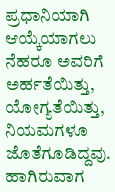ಪ್ರಧಾನಿಯಾಗಿ ಆಯ್ಕೆಯಾಗಲು ನೆಹರೂ ಅವರಿಗೆ ಅರ್ಹತೆಯಿತ್ತು, ಯೋಗ್ಯತೆಯಿತ್ತು, ನಿಯಮಗಳೂ ಜೊತೆಗೂಡಿದ್ದವು. ಹಾಗಿರುವಾಗ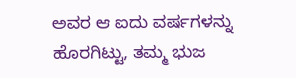ಅವರ ಆ ಐದು ವರ್ಷಗಳನ್ನು ಹೊರಗಿಟ್ಟು, ತಮ್ಮ ಭುಜ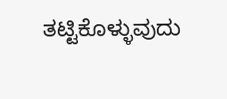ತಟ್ಟಿಕೊಳ್ಳುವುದು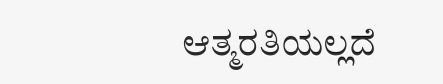ಆತ್ಮರತಿಯಲ್ಲದೆ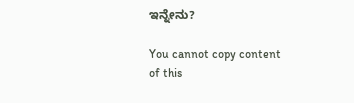ಇನ್ನೇನು?

You cannot copy content of this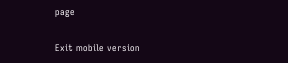page

Exit mobile version